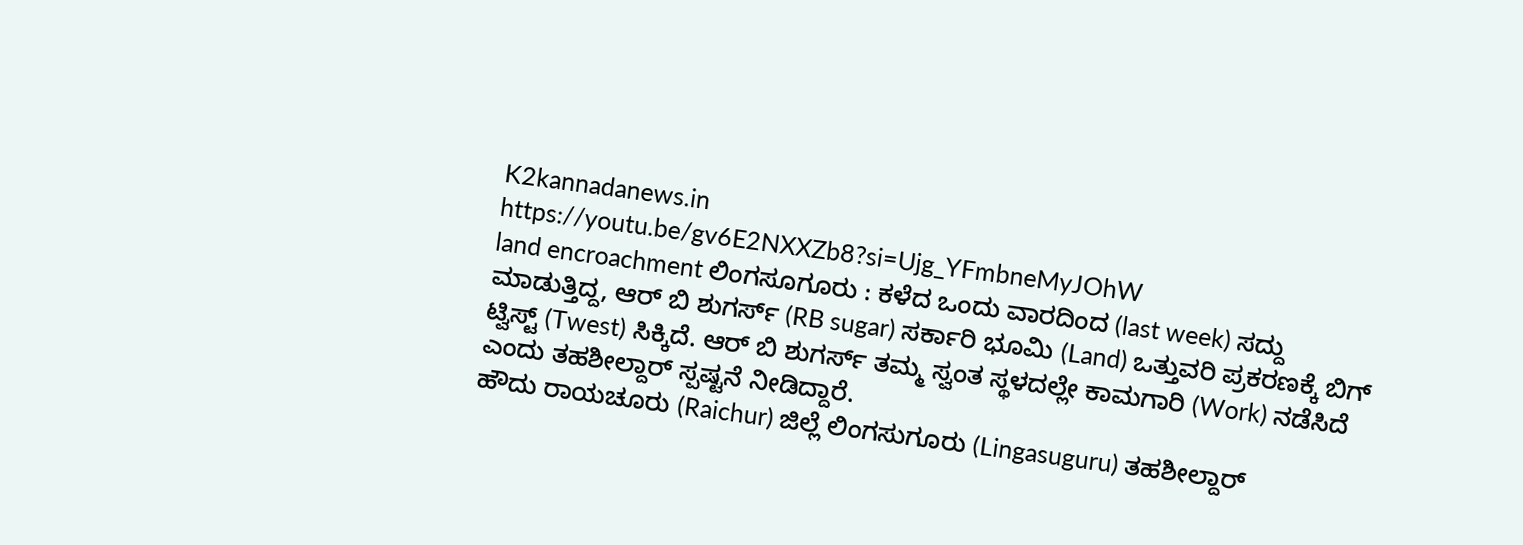K2kannadanews.in
https://youtu.be/gv6E2NXXZb8?si=Ujg_YFmbneMyJOhW
land encroachment ಲಿಂಗಸೂಗೂರು : ಕಳೆದ ಒಂದು ವಾರದಿಂದ (last week) ಸದ್ದು ಮಾಡುತ್ತಿದ್ದ, ಆರ್ ಬಿ ಶುಗರ್ಸ್ (RB sugar) ಸರ್ಕಾರಿ ಭೂಮಿ (Land) ಒತ್ತುವರಿ ಪ್ರಕರಣಕ್ಕೆ ಬಿಗ್ ಟ್ವಿಸ್ಟ್ (Twest) ಸಿಕ್ಕಿದೆ. ಆರ್ ಬಿ ಶುಗರ್ಸ್ ತಮ್ಮ ಸ್ವಂತ ಸ್ಥಳದಲ್ಲೇ ಕಾಮಗಾರಿ (Work) ನಡೆಸಿದೆ ಎಂದು ತಹಶೀಲ್ದಾರ್ ಸ್ಪಷ್ಟನೆ ನೀಡಿದ್ದಾರೆ.
ಹೌದು ರಾಯಚೂರು (Raichur) ಜಿಲ್ಲೆ ಲಿಂಗಸುಗೂರು (Lingasuguru) ತಹಶೀಲ್ದಾರ್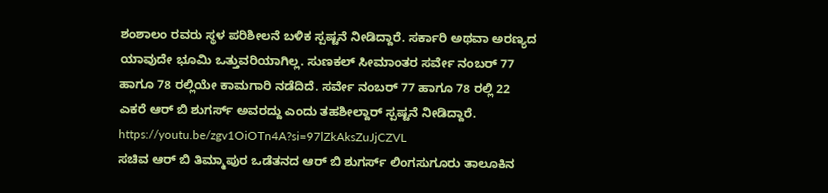ಶಂಶಾಲಂ ರವರು ಸ್ಥಳ ಪರಿಶೀಲನೆ ಬಳಿಕ ಸ್ಪಷ್ಟನೆ ನೀಡಿದ್ದಾರೆ. ಸರ್ಕಾರಿ ಅಥವಾ ಅರಣ್ಯದ ಯಾವುದೇ ಭೂಮಿ ಒತ್ತುವರಿಯಾಗಿಲ್ಲ. ಸುಣಕಲ್ ಸೀಮಾಂತರ ಸರ್ವೇ ನಂಬರ್ 77 ಹಾಗೂ 78 ರಲ್ಲಿಯೇ ಕಾಮಗಾರಿ ನಡೆದಿದೆ. ಸರ್ವೇ ನಂಬರ್ 77 ಹಾಗೂ 78 ರಲ್ಲಿ 22 ಎಕರೆ ಆರ್ ಬಿ ಶುಗರ್ಸ್ ಅವರದ್ದು ಎಂದು ತಹಶೀಲ್ದಾರ್ ಸ್ಪಷ್ಟನೆ ನೀಡಿದ್ದಾರೆ.
https://youtu.be/zgv1OiOTn4A?si=97lZkAksZuJjCZVL
ಸಚಿವ ಆರ್ ಬಿ ತಿಮ್ಮಾಪುರ ಒಡೆತನದ ಆರ್ ಬಿ ಶುಗರ್ಸ್ ಲಿಂಗಸುಗೂರು ತಾಲೂಕಿನ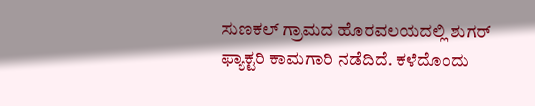ಸುಣಕಲ್ ಗ್ರಾಮದ ಹೊರವಲಯದಲ್ಲಿ ಶುಗರ್ ಫ್ಯಾಕ್ಟರಿ ಕಾಮಗಾರಿ ನಡೆದಿದೆ. ಕಳೆದೊಂದು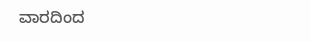ವಾರದಿಂದ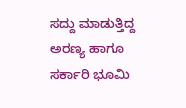ಸದ್ದು ಮಾಡುತ್ತಿದ್ದ ಅರಣ್ಯ ಹಾಗೂ ಸರ್ಕಾರಿ ಭೂಮಿ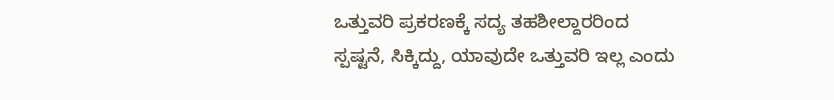ಒತ್ತುವರಿ ಪ್ರಕರಣಕ್ಕೆ ಸದ್ಯ ತಹಶೀಲ್ದಾರರಿಂದ ಸ್ಪಷ್ಟನೆ, ಸಿಕ್ಕಿದ್ದು, ಯಾವುದೇ ಒತ್ತುವರಿ ಇಲ್ಲ ಎಂದು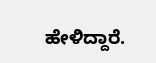ಹೇಳಿದ್ದಾರೆ.